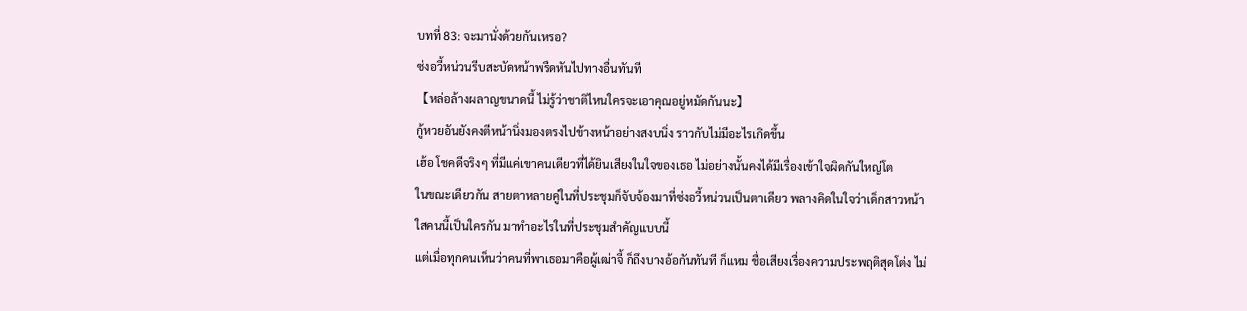บทที่ 83: จะมานั่งด้วยกันเหรอ?
ซ่งอวี้หน่วนรีบสะบัดหน้าพรืดหันไปทางอื่นทันที
【หล่อล้างผลาญขนาดนี้ ไม่รู้ว่าชาติไหนใครจะเอาคุณอยู่หมัดกันนะ】
กู้หวยอันยังคงตีหน้านิ่งมองตรงไปข้างหน้าอย่างสงบนิ่ง ราวกับไม่มีอะไรเกิดขึ้น
เฮ้อ โชคดีจริงๆ ที่มีแค่เขาคนเดียวที่ได้ยินเสียงในใจของเธอ ไม่อย่างนั้นคงได้มีเรื่องเข้าใจผิดกันใหญ่โต
ในขณะเดียวกัน สายตาหลายคู่ในที่ประชุมก็จับจ้องมาที่ซ่งอวี้หน่วนเป็นตาเดียว พลางคิดในใจว่าเด็กสาวหน้าใสคนนี้เป็นใครกัน มาทำอะไรในที่ประชุมสำคัญแบบนี้
แต่เมื่อทุกคนเห็นว่าคนที่พาเธอมาคือผู้เฒ่าจี้ ก็ถึงบางอ้อกันทันที ก็แหม ชื่อเสียงเรื่องความประพฤติสุดโต่ง ไม่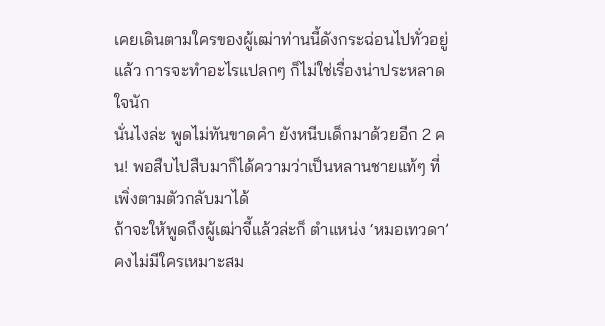เคยเดินตามใครของผู้เฒ่าท่านนี้ดังกระฉ่อนไปทั่วอยู่แล้ว การจะทำอะไรแปลกๆ ก็ไม่ใช่เรื่องน่าประหลาดใจนัก
นั่นไงล่ะ พูดไม่ทันขาดคำ ยังหนีบเด็กมาด้วยอีก 2 คน! พอสืบไปสืบมาก็ได้ความว่าเป็นหลานชายแท้ๆ ที่เพิ่งตามตัวกลับมาได้
ถ้าจะให้พูดถึงผู้เฒ่าจี้แล้วล่ะก็ ตำแหน่ง ‘หมอเทวดา’ คงไม่มีใครเหมาะสม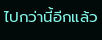ไปกว่านี้อีกแล้ว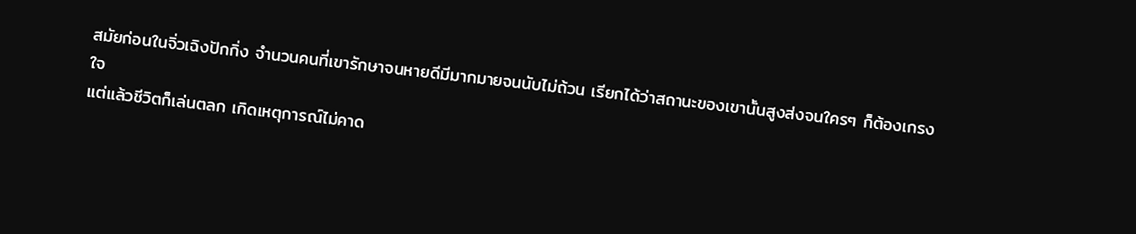สมัยก่อนในจิ่วเฉิงปักกิ่ง จำนวนคนที่เขารักษาจนหายดีมีมากมายจนนับไม่ถ้วน เรียกได้ว่าสถานะของเขานั้นสูงส่งจนใครๆ ก็ต้องเกรงใจ
แต่แล้วชีวิตก็เล่นตลก เกิดเหตุการณ์ไม่คาด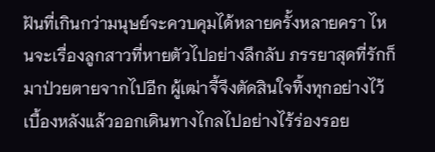ฝันที่เกินกว่ามนุษย์จะควบคุมได้หลายครั้งหลายครา ไหนจะเรื่องลูกสาวที่หายตัวไปอย่างลึกลับ ภรรยาสุดที่รักก็มาป่วยตายจากไปอีก ผู้เฒ่าจี้จึงตัดสินใจทิ้งทุกอย่างไว้เบื้องหลังแล้วออกเดินทางไกลไปอย่างไร้ร่องรอย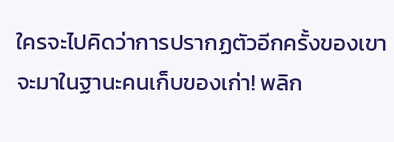ใครจะไปคิดว่าการปรากฏตัวอีกครั้งของเขา จะมาในฐานะคนเก็บของเก่า! พลิก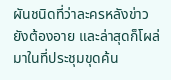ผันชนิดที่ว่าละครหลังข่าวยังต้องอาย และล่าสุดก็โผล่มาในที่ประชุมขุดค้น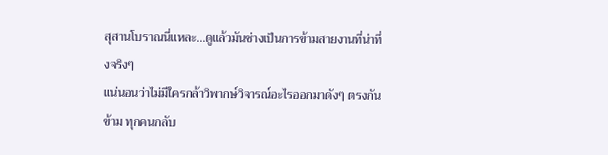สุสานโบราณนี่แหละ...ดูแล้วมันช่างเป็นการข้ามสายงานที่น่าทึ่งจริงๆ
แน่นอนว่าไม่มีใครกล้าวิพากษ์วิจารณ์อะไรออกมาดังๆ ตรงกันข้าม ทุกคนกลับ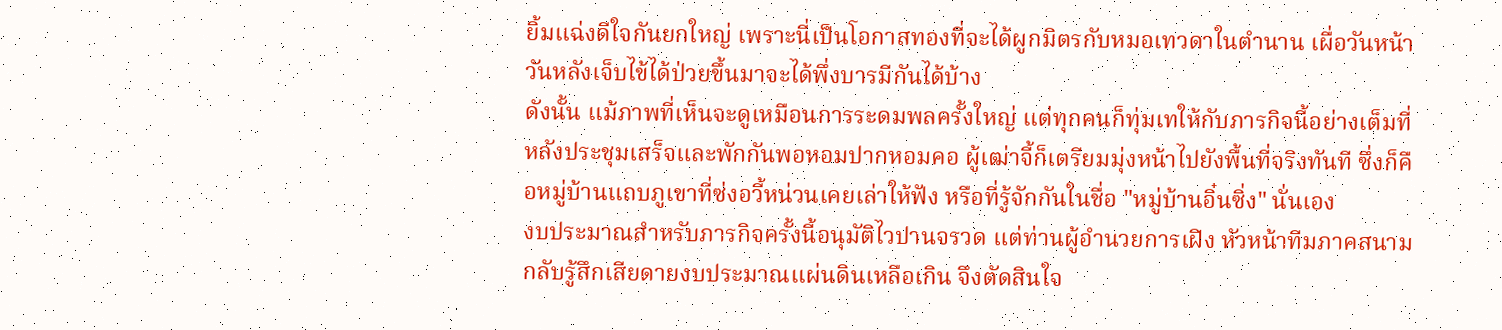ยิ้มแฉ่งดีใจกันยกใหญ่ เพราะนี่เป็นโอกาสทองที่จะได้ผูกมิตรกับหมอเทวดาในตำนาน เผื่อวันหน้าวันหลังเจ็บไข้ได้ป่วยขึ้นมาจะได้พึ่งบารมีกันได้บ้าง
ดังนั้น แม้ภาพที่เห็นจะดูเหมือนการระดมพลครั้งใหญ่ แต่ทุกคนก็ทุ่มเทให้กับภารกิจนี้อย่างเต็มที่
หลังประชุมเสร็จและพักกันพอหอมปากหอมคอ ผู้เฒ่าจี้ก็เตรียมมุ่งหน้าไปยังพื้นที่จริงทันที ซึ่งก็คือหมู่บ้านแถบภูเขาที่ซ่งอวี้หน่วนเคยเล่าให้ฟัง หรือที่รู้จักกันในชื่อ "หมู่บ้านอิ๋นซิ่ง" นั่นเอง
งบประมาณสำหรับภารกิจครั้งนี้อนุมัติไวปานจรวด แต่ท่านผู้อำนวยการเฝิง หัวหน้าทีมภาคสนาม กลับรู้สึกเสียดายงบประมาณแผ่นดินเหลือเกิน จึงตัดสินใจ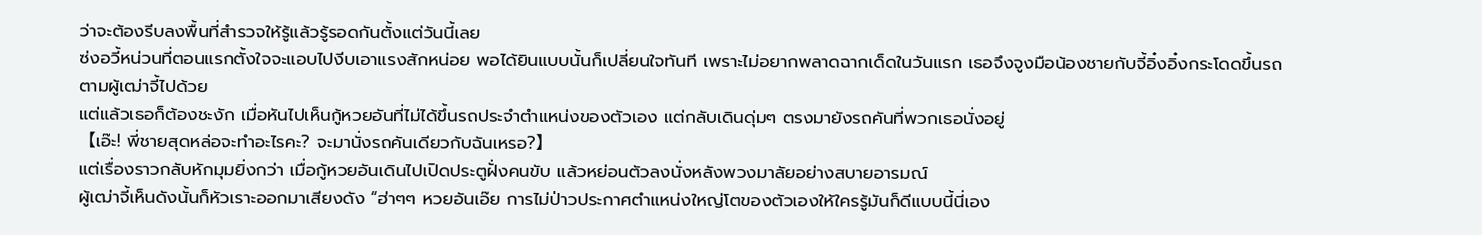ว่าจะต้องรีบลงพื้นที่สำรวจให้รู้แล้วรู้รอดกันตั้งแต่วันนี้เลย
ซ่งอวี้หน่วนที่ตอนแรกตั้งใจจะแอบไปงีบเอาแรงสักหน่อย พอได้ยินแบบนั้นก็เปลี่ยนใจทันที เพราะไม่อยากพลาดฉากเด็ดในวันแรก เธอจึงจูงมือน้องชายกับจี้อิ๋งอิ๋งกระโดดขึ้นรถตามผู้เฒ่าจี้ไปด้วย
แต่แล้วเธอก็ต้องชะงัก เมื่อหันไปเห็นกู้หวยอันที่ไม่ได้ขึ้นรถประจำตำแหน่งของตัวเอง แต่กลับเดินดุ่มๆ ตรงมายังรถคันที่พวกเธอนั่งอยู่
【เอ๊ะ! พี่ชายสุดหล่อจะทำอะไรคะ? จะมานั่งรถคันเดียวกับฉันเหรอ?】
แต่เรื่องราวกลับหักมุมยิ่งกว่า เมื่อกู้หวยอันเดินไปเปิดประตูฝั่งคนขับ แล้วหย่อนตัวลงนั่งหลังพวงมาลัยอย่างสบายอารมณ์
ผู้เฒ่าจี้เห็นดังนั้นก็หัวเราะออกมาเสียงดัง “ฮ่าๆๆ หวยอันเอ๊ย การไม่ป่าวประกาศตำแหน่งใหญ่โตของตัวเองให้ใครรู้มันก็ดีแบบนี้นี่เอง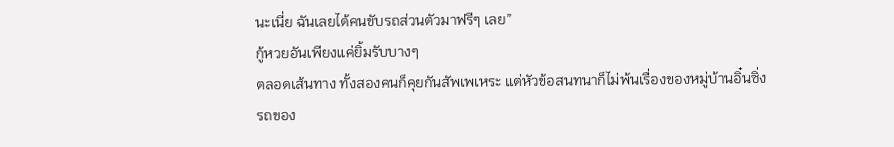นะเนี่ย ฉันเลยได้คนขับรถส่วนตัวมาฟรีๆ เลย”
กู้หวยอันเพียงแค่ยิ้มรับบางๆ
ตลอดเส้นทาง ทั้งสองคนก็คุยกันสัพเพเหระ แต่หัวข้อสนทนาก็ไม่พ้นเรื่องของหมู่บ้านอิ๋นซิ่ง
รถของ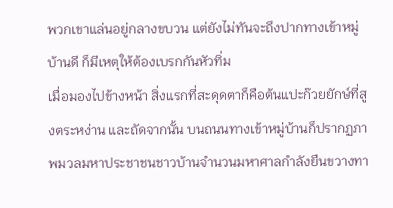พวกเขาแล่นอยู่กลางขบวน แต่ยังไม่ทันจะถึงปากทางเข้าหมู่บ้านดี ก็มีเหตุให้ต้องเบรกกันหัวทิ่ม
เมื่อมองไปข้างหน้า สิ่งแรกที่สะดุดตาก็คือต้นแปะก๊วยยักษ์ที่สูงตระหง่าน และถัดจากนั้น บนถนนทางเข้าหมู่บ้านก็ปรากฏภาพมวลมหาประชาชนชาวบ้านจำนวนมหาศาลกำลังยืนขวางทา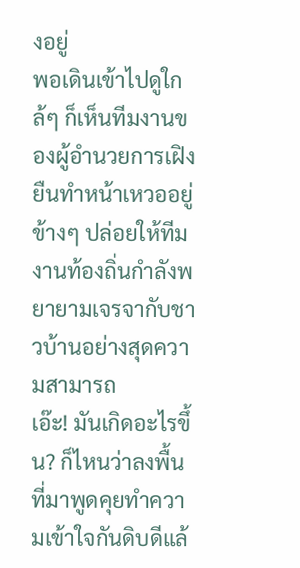งอยู่
พอเดินเข้าไปดูใกล้ๆ ก็เห็นทีมงานของผู้อำนวยการเฝิงยืนทำหน้าเหวออยู่ข้างๆ ปล่อยให้ทีมงานท้องถิ่นกำลังพยายามเจรจากับชาวบ้านอย่างสุดความสามารถ
เอ๊ะ! มันเกิดอะไรขึ้น? ก็ไหนว่าลงพื้นที่มาพูดคุยทำความเข้าใจกันดิบดีแล้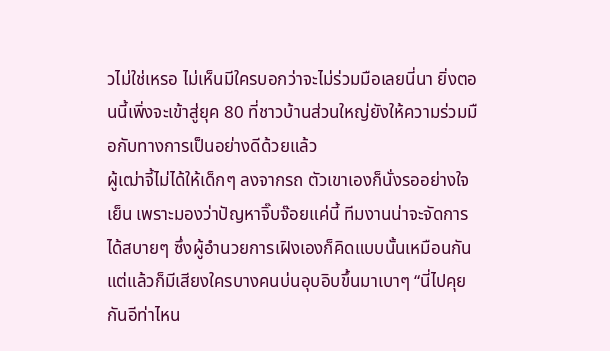วไม่ใช่เหรอ ไม่เห็นมีใครบอกว่าจะไม่ร่วมมือเลยนี่นา ยิ่งตอนนี้เพิ่งจะเข้าสู่ยุค 80 ที่ชาวบ้านส่วนใหญ่ยังให้ความร่วมมือกับทางการเป็นอย่างดีด้วยแล้ว
ผู้เฒ่าจี้ไม่ได้ให้เด็กๆ ลงจากรถ ตัวเขาเองก็นั่งรออย่างใจเย็น เพราะมองว่าปัญหาจิ๊บจ๊อยแค่นี้ ทีมงานน่าจะจัดการได้สบายๆ ซึ่งผู้อำนวยการเฝิงเองก็คิดแบบนั้นเหมือนกัน
แต่แล้วก็มีเสียงใครบางคนบ่นอุบอิบขึ้นมาเบาๆ “นี่ไปคุยกันอีท่าไหน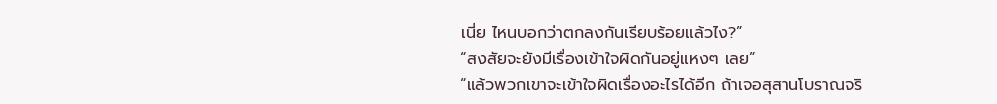เนี่ย ไหนบอกว่าตกลงกันเรียบร้อยแล้วไง?”
“สงสัยจะยังมีเรื่องเข้าใจผิดกันอยู่แหงๆ เลย”
“แล้วพวกเขาจะเข้าใจผิดเรื่องอะไรได้อีก ถ้าเจอสุสานโบราณจริ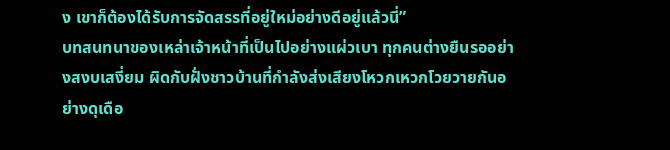ง เขาก็ต้องได้รับการจัดสรรที่อยู่ใหม่อย่างดีอยู่แล้วนี่”
บทสนทนาของเหล่าเจ้าหน้าที่เป็นไปอย่างแผ่วเบา ทุกคนต่างยืนรออย่างสงบเสงี่ยม ผิดกับฝั่งชาวบ้านที่กำลังส่งเสียงโหวกเหวกโวยวายกันอย่างดุเดือ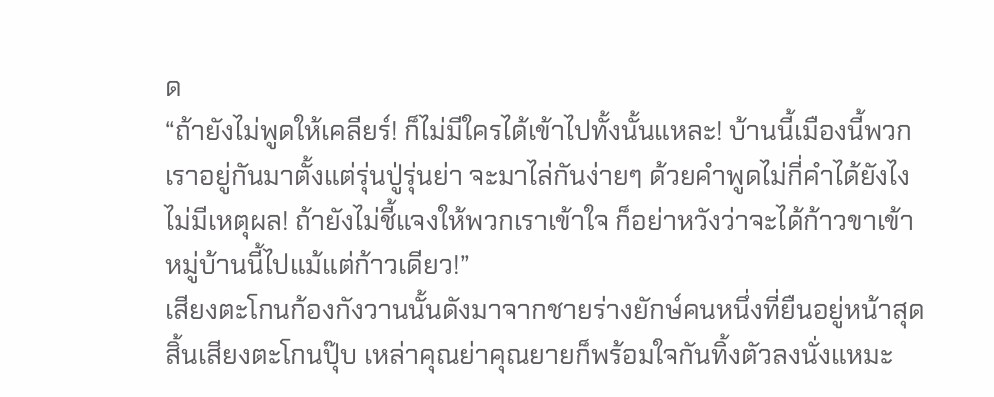ด
“ถ้ายังไม่พูดให้เคลียร์! ก็ไม่มีใครได้เข้าไปทั้งนั้นแหละ! บ้านนี้เมืองนี้พวกเราอยู่กันมาตั้งแต่รุ่นปู่รุ่นย่า จะมาไล่กันง่ายๆ ด้วยคำพูดไม่กี่คำได้ยังไง ไม่มีเหตุผล! ถ้ายังไม่ชี้แจงให้พวกเราเข้าใจ ก็อย่าหวังว่าจะได้ก้าวขาเข้าหมู่บ้านนี้ไปแม้แต่ก้าวเดียว!”
เสียงตะโกนก้องกังวานนั้นดังมาจากชายร่างยักษ์คนหนึ่งที่ยืนอยู่หน้าสุด
สิ้นเสียงตะโกนปุ๊บ เหล่าคุณย่าคุณยายก็พร้อมใจกันทิ้งตัวลงนั่งแหมะ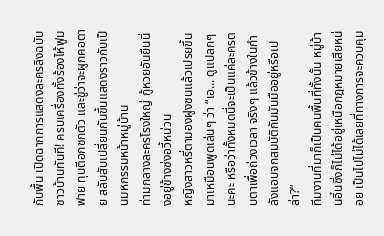กับพื้น เปิดฉากการแสดงละครลิงฉบับชาวบ้านทันที! ครบเครื่องทั้งร้องไห้ฟูมฟาย ทุบตีอกชกตัว และขู่ว่าจะผูกคอตาย สลับสับเปลี่ยนกันขึ้นแสดงราวกับเป็นมหกรรมหน้าหมู่บ้าน
ท่ามกลางละครโรงใหญ่ กู้หวยอันยืนนิ่งอยู่ข้างซ่งอวี้หน่วน
หญิงสาวหรี่ตามองฝูงชนแล้วเปรยขึ้นมาเหมือนพูดเล่นๆ ว่า “เอ... ดูแปลกๆ นะคะ หรือว่าทั้งหมดนี่จะเป็นแค่ละครตบตาเพื่อถ่วงเวลา จริงๆ แล้วข้างในกำลังแอบจกสมบัติกันมันมืออยู่หรือเปล่า?”
ทีมงานที่มาก็เป็นคนพื้นที่ทั้งนั้น หมู่บ้านอิ๋นซิ่งก็ไม่ได้อยู่เหนือกฎหมายเสียหน่อย เป็นไปไม่ได้เลยที่ทางการจะควบคุม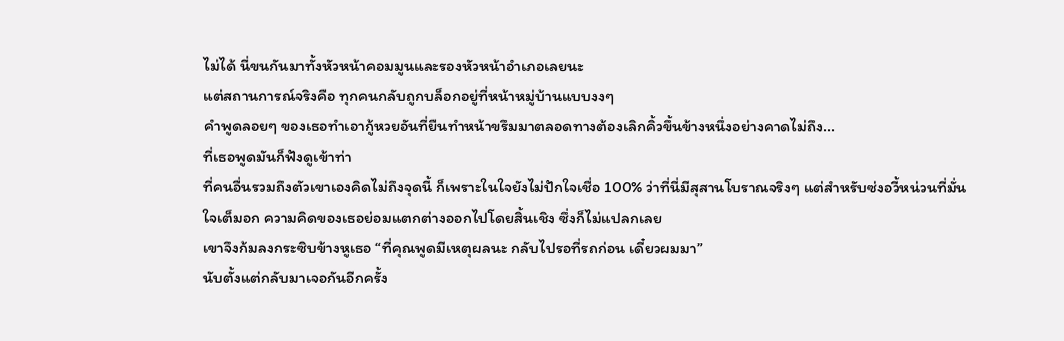ไม่ได้ นี่ขนกันมาทั้งหัวหน้าคอมมูนและรองหัวหน้าอำเภอเลยนะ
แต่สถานการณ์จริงคือ ทุกคนกลับถูกบล็อกอยู่ที่หน้าหมู่บ้านแบบงงๆ
คำพูดลอยๆ ของเธอทำเอากู้หวยอันที่ยืนทำหน้าขรึมมาตลอดทางต้องเลิกคิ้วขึ้นข้างหนึ่งอย่างคาดไม่ถึง...
ที่เธอพูดมันก็ฟังดูเข้าท่า
ที่คนอื่นรวมถึงตัวเขาเองคิดไม่ถึงจุดนี้ ก็เพราะในใจยังไม่ปักใจเชื่อ 100% ว่าที่นี่มีสุสานโบราณจริงๆ แต่สำหรับซ่งอวี้หน่วนที่มั่นใจเต็มอก ความคิดของเธอย่อมแตกต่างออกไปโดยสิ้นเชิง ซึ่งก็ไม่แปลกเลย
เขาจึงก้มลงกระซิบข้างหูเธอ “ที่คุณพูดมีเหตุผลนะ กลับไปรอที่รถก่อน เดี๋ยวผมมา”
นับตั้งแต่กลับมาเจอกันอีกครั้ง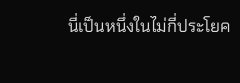นี่เป็นหนึ่งในไม่กี่ประโยค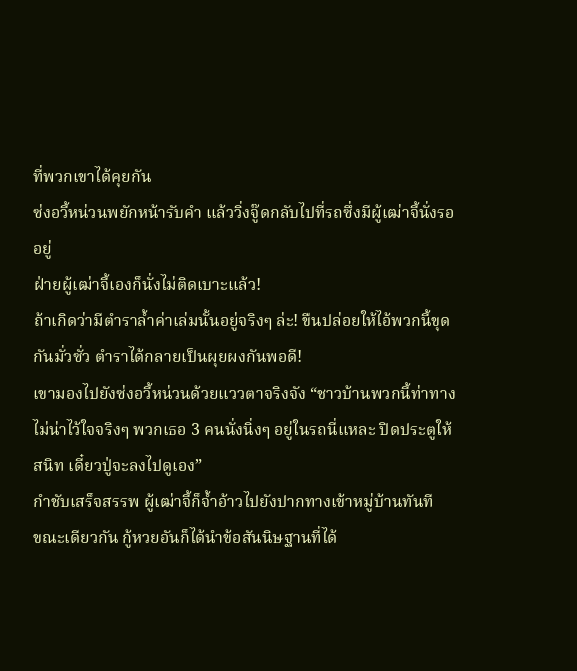ที่พวกเขาได้คุยกัน
ซ่งอวี้หน่วนพยักหน้ารับคำ แล้ววิ่งจู๊ดกลับไปที่รถซึ่งมีผู้เฒ่าจี้นั่งรออยู่
ฝ่ายผู้เฒ่าจี้เองก็นั่งไม่ติดเบาะแล้ว!
ถ้าเกิดว่ามีตำราล้ำค่าเล่มนั้นอยู่จริงๆ ล่ะ! ขืนปล่อยให้ไอ้พวกนี้ขุดกันมั่วซั่ว ตำราได้กลายเป็นผุยผงกันพอดี!
เขามองไปยังซ่งอวี้หน่วนด้วยแววตาจริงจัง “ชาวบ้านพวกนี้ท่าทางไม่น่าไว้ใจจริงๆ พวกเธอ 3 คนนั่งนิ่งๆ อยู่ในรถนี่แหละ ปิดประตูให้สนิท เดี๋ยวปู่จะลงไปดูเอง”
กำชับเสร็จสรรพ ผู้เฒ่าจี้ก็จ้ำอ้าวไปยังปากทางเข้าหมู่บ้านทันที
ขณะเดียวกัน กู้หวยอันก็ได้นำข้อสันนิษฐานที่ได้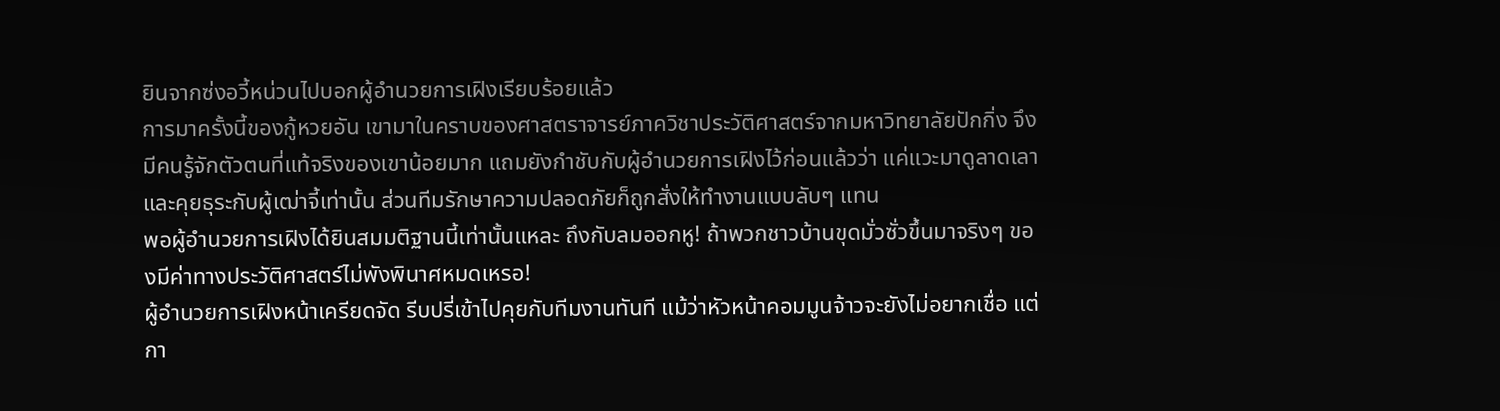ยินจากซ่งอวี้หน่วนไปบอกผู้อำนวยการเฝิงเรียบร้อยแล้ว
การมาครั้งนี้ของกู้หวยอัน เขามาในคราบของศาสตราจารย์ภาควิชาประวัติศาสตร์จากมหาวิทยาลัยปักกิ่ง จึงมีคนรู้จักตัวตนที่แท้จริงของเขาน้อยมาก แถมยังกำชับกับผู้อำนวยการเฝิงไว้ก่อนแล้วว่า แค่แวะมาดูลาดเลาและคุยธุระกับผู้เฒ่าจี้เท่านั้น ส่วนทีมรักษาความปลอดภัยก็ถูกสั่งให้ทำงานแบบลับๆ แทน
พอผู้อำนวยการเฝิงได้ยินสมมติฐานนี้เท่านั้นแหละ ถึงกับลมออกหู! ถ้าพวกชาวบ้านขุดมั่วซั่วขึ้นมาจริงๆ ของมีค่าทางประวัติศาสตร์ไม่พังพินาศหมดเหรอ!
ผู้อำนวยการเฝิงหน้าเครียดจัด รีบปรี่เข้าไปคุยกับทีมงานทันที แม้ว่าหัวหน้าคอมมูนจ้าวจะยังไม่อยากเชื่อ แต่กา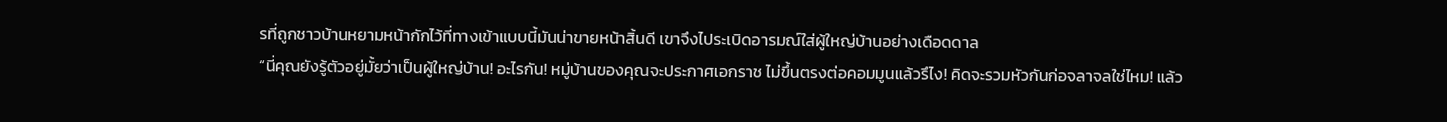รที่ถูกชาวบ้านหยามหน้ากักไว้ที่ทางเข้าแบบนี้มันน่าขายหน้าสิ้นดี เขาจึงไประเบิดอารมณ์ใส่ผู้ใหญ่บ้านอย่างเดือดดาล
“นี่คุณยังรู้ตัวอยู่มั้ยว่าเป็นผู้ใหญ่บ้าน! อะไรกัน! หมู่บ้านของคุณจะประกาศเอกราช ไม่ขึ้นตรงต่อคอมมูนแล้วรึไง! คิดจะรวมหัวกันก่อจลาจลใช่ไหม! แล้ว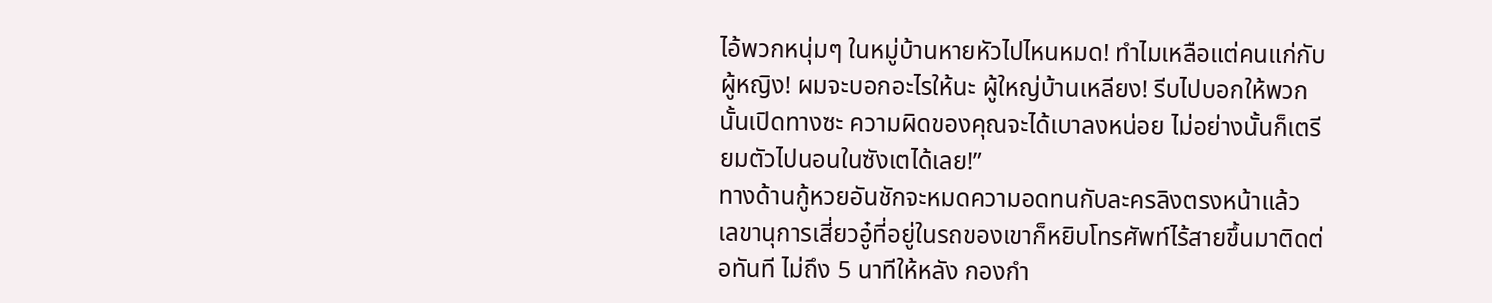ไอ้พวกหนุ่มๆ ในหมู่บ้านหายหัวไปไหนหมด! ทำไมเหลือแต่คนแก่กับผู้หญิง! ผมจะบอกอะไรให้นะ ผู้ใหญ่บ้านเหลียง! รีบไปบอกให้พวกนั้นเปิดทางซะ ความผิดของคุณจะได้เบาลงหน่อย ไม่อย่างนั้นก็เตรียมตัวไปนอนในซังเตได้เลย!”
ทางด้านกู้หวยอันชักจะหมดความอดทนกับละครลิงตรงหน้าแล้ว
เลขานุการเสี่ยวอู๋ที่อยู่ในรถของเขาก็หยิบโทรศัพท์ไร้สายขึ้นมาติดต่อทันที ไม่ถึง 5 นาทีให้หลัง กองกำ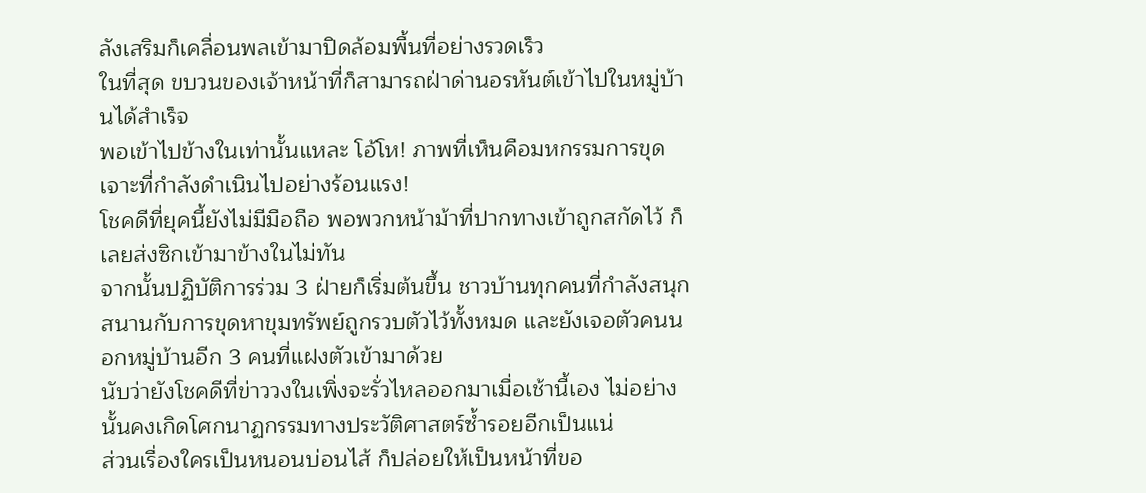ลังเสริมก็เคลื่อนพลเข้ามาปิดล้อมพื้นที่อย่างรวดเร็ว
ในที่สุด ขบวนของเจ้าหน้าที่ก็สามารถฝ่าด่านอรหันต์เข้าไปในหมู่บ้านได้สำเร็จ
พอเข้าไปข้างในเท่านั้นแหละ โอ้โห! ภาพที่เห็นคือมหกรรมการขุดเจาะที่กำลังดำเนินไปอย่างร้อนแรง!
โชคดีที่ยุคนี้ยังไม่มีมือถือ พอพวกหน้าม้าที่ปากทางเข้าถูกสกัดไว้ ก็เลยส่งซิกเข้ามาข้างในไม่ทัน
จากนั้นปฏิบัติการร่วม 3 ฝ่ายก็เริ่มต้นขึ้น ชาวบ้านทุกคนที่กำลังสนุกสนานกับการขุดหาขุมทรัพย์ถูกรวบตัวไว้ทั้งหมด และยังเจอตัวคนนอกหมู่บ้านอีก 3 คนที่แฝงตัวเข้ามาด้วย
นับว่ายังโชคดีที่ข่าววงในเพิ่งจะรั่วไหลออกมาเมื่อเช้านี้เอง ไม่อย่างนั้นคงเกิดโศกนาฏกรรมทางประวัติศาสตร์ซ้ำรอยอีกเป็นแน่
ส่วนเรื่องใครเป็นหนอนบ่อนไส้ ก็ปล่อยให้เป็นหน้าที่ขอ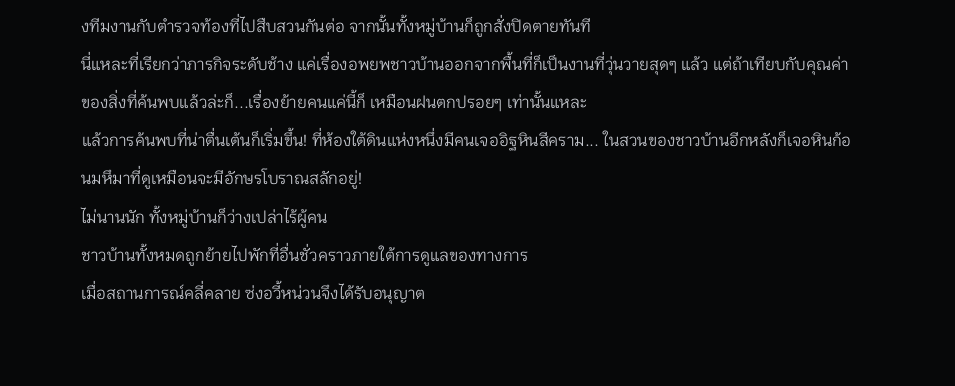งทีมงานกับตำรวจท้องที่ไปสืบสวนกันต่อ จากนั้นทั้งหมู่บ้านก็ถูกสั่งปิดตายทันที
นี่แหละที่เรียกว่าภารกิจระดับช้าง แค่เรื่องอพยพชาวบ้านออกจากพื้นที่ก็เป็นงานที่วุ่นวายสุดๆ แล้ว แต่ถ้าเทียบกับคุณค่าของสิ่งที่ค้นพบแล้วล่ะก็...เรื่องย้ายคนแค่นี้ก็ เหมือนฝนตกปรอยๆ เท่านั้นแหละ
แล้วการค้นพบที่น่าตื่นเต้นก็เริ่มขึ้น! ที่ห้องใต้ดินแห่งหนึ่งมีคนเจออิฐหินสีคราม... ในสวนของชาวบ้านอีกหลังก็เจอหินก้อนมหึมาที่ดูเหมือนจะมีอักษรโบราณสลักอยู่!
ไม่นานนัก ทั้งหมู่บ้านก็ว่างเปล่าไร้ผู้คน
ชาวบ้านทั้งหมดถูกย้ายไปพักที่อื่นชั่วคราวภายใต้การดูแลของทางการ
เมื่อสถานการณ์คลี่คลาย ซ่งอวี้หน่วนจึงได้รับอนุญาต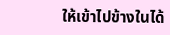ให้เข้าไปข้างในได้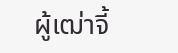ผู้เฒ่าจี้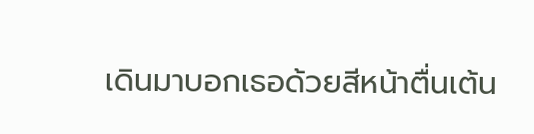เดินมาบอกเธอด้วยสีหน้าตื่นเต้น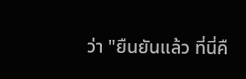ว่า "ยืนยันแล้ว ที่นี่คื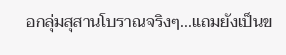อกลุ่มสุสานโบราณจริงๆ...แถมยังเป็นข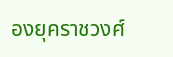องยุคราชวงศ์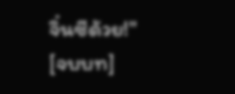จิ๋นซีด้วย!"
[จบบท]